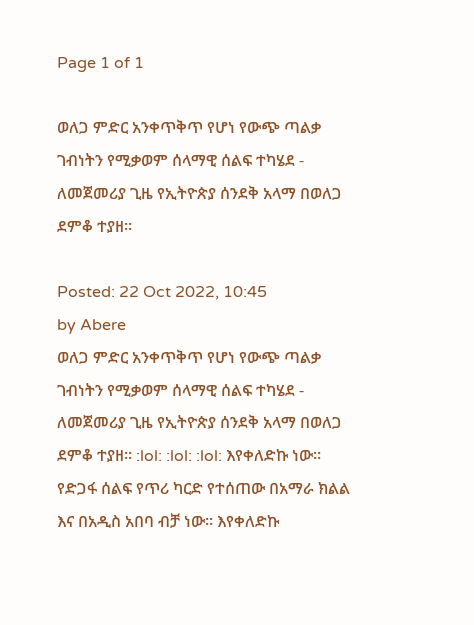Page 1 of 1

ወለጋ ምድር አንቀጥቅጥ የሆነ የውጭ ጣልቃ ገብነትን የሚቃወም ሰላማዊ ሰልፍ ተካሄደ - ለመጀመሪያ ጊዜ የኢትዮጵያ ሰንደቅ አላማ በወለጋ ደምቆ ተያዘ።

Posted: 22 Oct 2022, 10:45
by Abere
ወለጋ ምድር አንቀጥቅጥ የሆነ የውጭ ጣልቃ ገብነትን የሚቃወም ሰላማዊ ሰልፍ ተካሄደ - ለመጀመሪያ ጊዜ የኢትዮጵያ ሰንደቅ አላማ በወለጋ ደምቆ ተያዘ። :lol: :lol: :lol: እየቀለድኩ ነው። የድጋፋ ሰልፍ የጥሪ ካርድ የተሰጠው በአማራ ክልል እና በአዲስ አበባ ብቻ ነው። እየቀለድኩ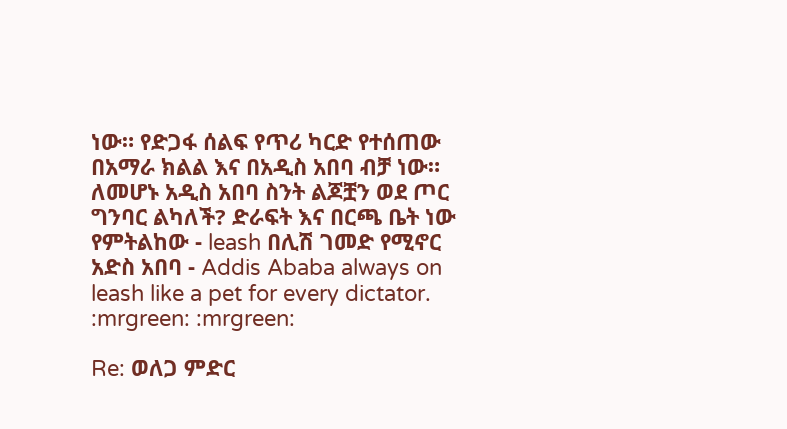ነው። የድጋፋ ሰልፍ የጥሪ ካርድ የተሰጠው በአማራ ክልል እና በአዲስ አበባ ብቻ ነው። ለመሆኑ አዲስ አበባ ስንት ልጆቿን ወደ ጦር ግንባር ልካለች? ድራፍት እና በርጫ ቤት ነው የምትልከው - leash በሊሽ ገመድ የሚኖር አድስ አበባ - Addis Ababa always on leash like a pet for every dictator. :mrgreen: :mrgreen:

Re: ወለጋ ምድር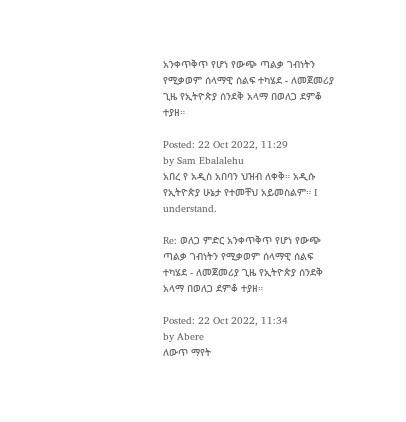አንቀጥቅጥ የሆነ የውጭ ጣልቃ ገብነትን የሚቃወም ሰላማዊ ሰልፍ ተካሄደ - ለመጀመሪያ ጊዜ የኢትዮጵያ ሰንደቅ አላማ በወለጋ ደምቆ ተያዘ።

Posted: 22 Oct 2022, 11:29
by Sam Ebalalehu
አበረ የ አዲስ አበባን ህዝብ ለቀቅ። አዲሱ የኢትዮጵያ ሁኔታ የተመቸህ አይመስልም። I understand.

Re: ወለጋ ምድር አንቀጥቅጥ የሆነ የውጭ ጣልቃ ገብነትን የሚቃወም ሰላማዊ ሰልፍ ተካሄደ - ለመጀመሪያ ጊዜ የኢትዮጵያ ሰንደቅ አላማ በወለጋ ደምቆ ተያዘ።

Posted: 22 Oct 2022, 11:34
by Abere
ለውጥ ማየት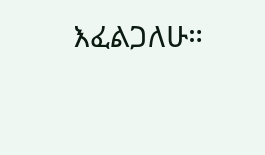እፈልጋለሁ።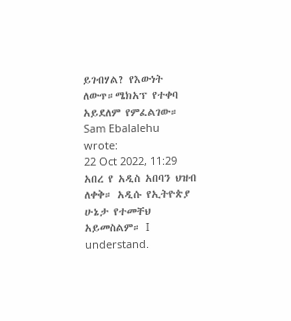ይገብሃል? የእውነት ለውጥ።ሜክአፕ የተቀባ አይደለም የምፈልገው።
Sam Ebalalehu wrote:
22 Oct 2022, 11:29
አበረ የ አዲስ አበባን ህዝብ ለቀቅ። አዲሱ የኢትዮጵያ ሁኔታ የተመቸህ አይመስልም። I understand.